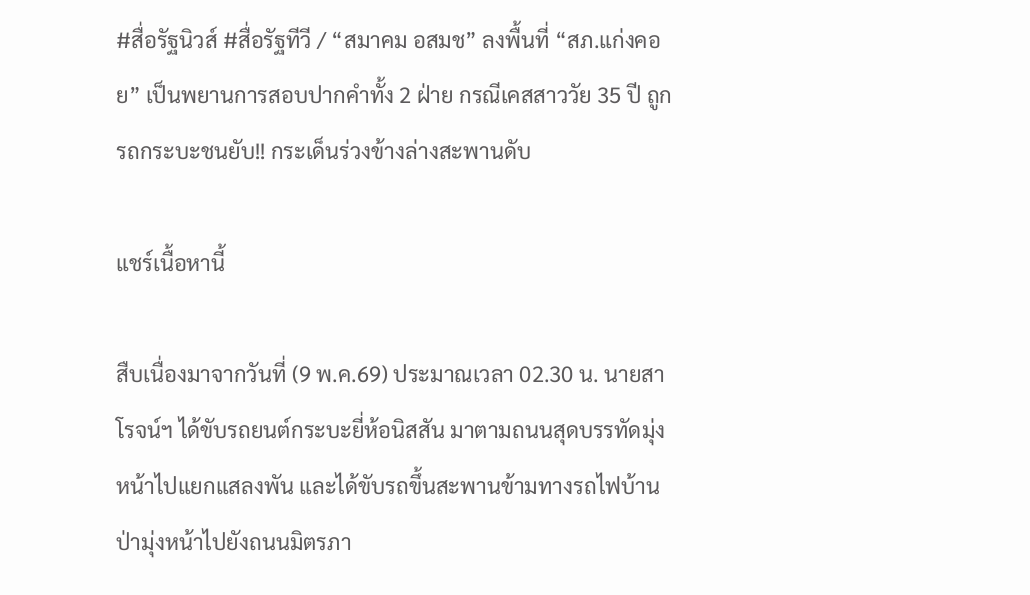#สื่อรัฐนิวส์ #สื่อรัฐทีวี / “สมาคม อสมช” ลงพื้นที่ “สภ.แก่งคอย” เป็นพยานการสอบปากคำทั้ง 2 ฝ่าย กรณีเคสสาววัย 35 ปี ถูกรถกระบะชนยับ!! กระเด็นร่วงข้างล่างสะพานดับ

แชร์เนื้อหานี้

สืบเนื่องมาจากวันที่ (9 พ.ค.69) ประมาณเวลา 02.30 น. นายสาโรจน์ฯ ได้ขับรถยนต์กระบะยี่ห้อนิสสัน มาตามถนนสุดบรรทัดมุ่งหน้าไปแยกแสลงพัน และได้ขับรถขึ้นสะพานข้ามทางรถไฟบ้านป่ามุ่งหน้าไปยังถนนมิตรภา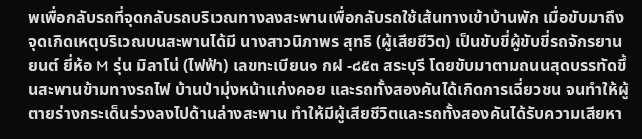พเพื่อกลับรถที่จุดกลับรถบริเวณทางลงสะพานเพื่อกลับรถใช้เส้นทางเข้าบ้านพัก เมื่อขับมาถึงจุดเกิดเหตุบริเวณบนสะพานได้มี นางสาวนิภาพร สุทธิ (ผู้เสียชีวิต) เป็นขับขี่ผู้ขับขี่รถจักรยานยนต์ ยี่ห้อ M รุ่น มิลาโน่ (ไฟฟ้า) เลขทะเบียน๑ กฝ -๘๕๓ สระบุรี โดยขับมาตามถนนสุดบรรทัดขึ้นสะพานข้ามทางรถไฟ บ้านป่ามุ่งหน้าแก่งคอย และรถทั้งสองคันได้เกิดการเฉี่ยวชน จนทำให้ผู้ตายร่างกระเด็นร่วงลงไปด้านล่างสะพาน ทำให้มีผู้เสียชีวิตและรถทั้งสองคันได้รับความเสียหา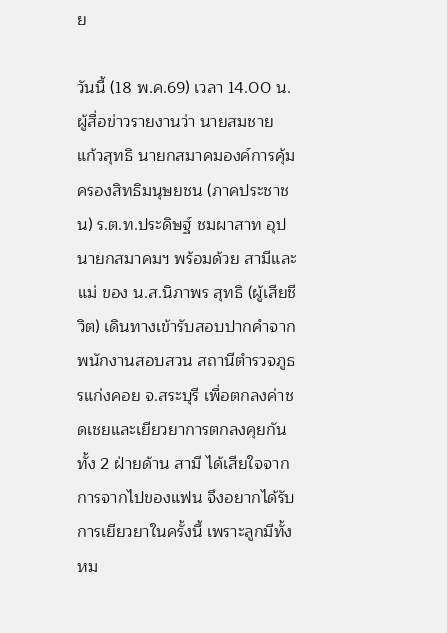ย

วันนี้ (18 พ.ค.69) เวลา 14.00 น. ผู้สื่อข่าวรายงานว่า นายสมชาย แก้วสุทธิ นายกสมาคมองค์การคุ้มครองสิทธิมนุษยชน (ภาคประชาชน) ร.ต.ท.ประดิษฐ์ ชมผาสาท อุปนายกสมาคมฯ พร้อมด้วย สามีและแม่ ของ น.ส.นิภาพร สุทธิ (ผู้เสียชีวิต) เดินทางเข้ารับสอบปากคำจาก พนักงานสอบสวน สถานีตำรวจภูธรแก่งคอย จ.สระบุรี เพื่อตกลงค่าชดเชยและเยียวยาการตกลงคุยกันทั้ง 2 ฝ่ายด้าน สามี ได้เสียใจจากการจากไปของแฟน จึงอยากได้รับการเยียวยาในครั้งนี้ เพราะลูกมีทั้งหม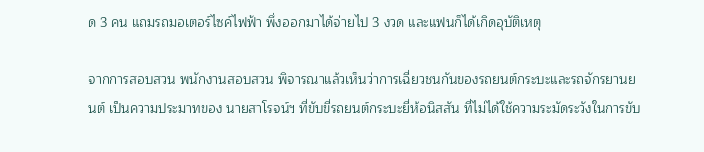ด 3 คน แถมรถมอเตอร์ไซค์ไฟฟ้า พึ่งออกมาได้จ่ายไป 3 งวด และแฟนก็ได้เกิดอุบัติเหตุ

จากการสอบสวน พนักงานสอบสวน พิจารณาแล้วเห็นว่าการเฉี่ยวชนกันของรถยนต์กระบะและรถจักรยานยนต์ เป็นความประมาทของ นายสาโรจน์ฯ ที่ขับขี่รถยนต์กระบะยี่ห้อนิสสัน ที่ไม่ได้ใช้ความระมัดระวังในการขับ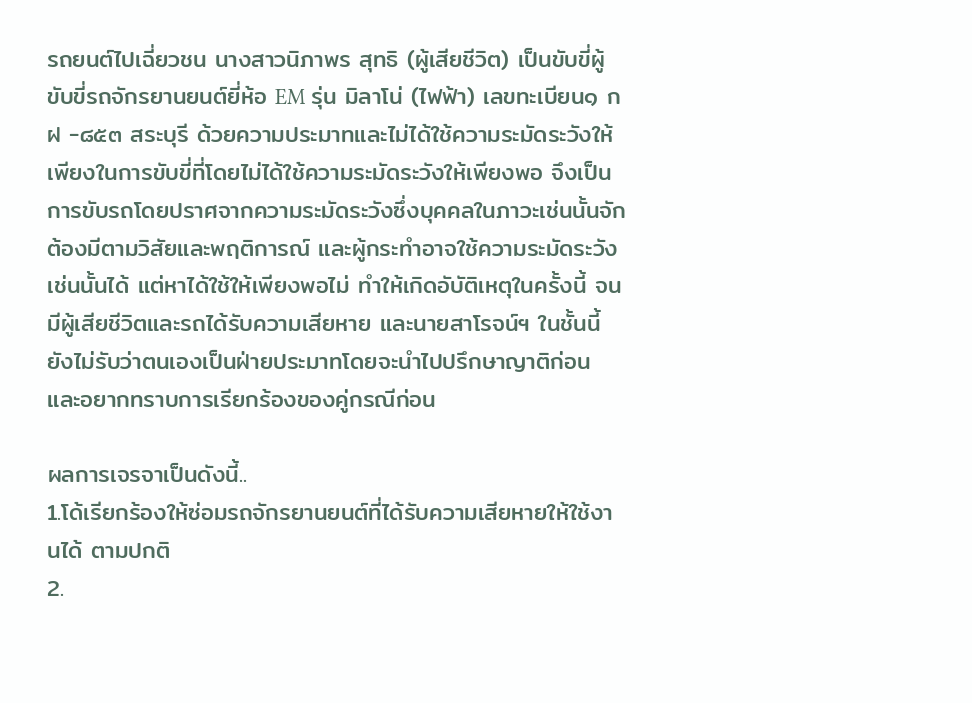รถยนต์ไปเฉี่ยวชน นางสาวนิภาพร สุทธิ (ผู้เสียชีวิต) เป็นขับขี่ผู้ขับขี่รถจักรยานยนต์ยี่ห้อ EM รุ่น มิลาโน่ (ไฟฟ้า) เลขทะเบียน๑ กฝ -๘๕๓ สระบุรี ด้วยความประมาทและไม่ได้ใช้ความระมัดระวังให้เพียงในการขับขี่ที่โดยไม่ได้ใช้ความระมัดระวังให้เพียงพอ จึงเป็นการขับรถโดยปราศจากความระมัดระวังซึ่งบุคคลในภาวะเช่นนั้นจักต้องมีตามวิสัยและพฤติการณ์ และผู้กระทำอาจใช้ความระมัดระวังเช่นนั้นได้ แต่หาได้ใช้ให้เพียงพอไม่ ทำให้เกิดอับัติเหตุในครั้งนี้ จนมีผู้เสียชีวิตและรถได้รับความเสียหาย และนายสาโรจน์ฯ ในชั้นนี้ยังไม่รับว่าตนเองเป็นฝ่ายประมาทโดยจะนำไปปรึกษาญาติก่อน และอยากทราบการเรียกร้องของคู่กรณีก่อน

ผลการเจรจาเป็นดังนี้..
1.โด้เรียกร้องให้ซ่อมรถจักรยานยนต์ที่ได้รับความเสียหายให้ใช้งานได้ ตามปกติ
2.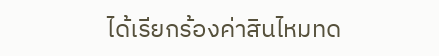ได้เรียกร้องค่าสินไหมทด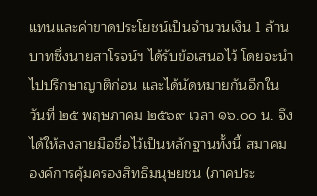แทนและค่าขาดประโยชน์เป็นจำนวนเงิน 1 ล้านบาทซึ่งนายสาโรจน์ฯ ได้รับข้อเสนอไว้ โดยจะนำไปปรึกษาญาติก่อน และได้นัดหมายกันอีกในวันที่ ๒๕ พฤษภาคม ๒๕๖๙ เวลา ๑๖.๐๐ น. จึงได้ให้ลงลายมือชื่อไว้เป็นหลักฐานทั้งนี้ สมาคมองค์การคุ้มครองสิทธิมนุษยชน (ภาคประ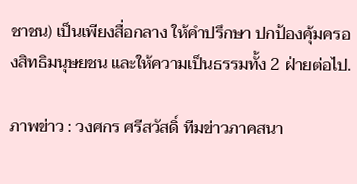ชาชน) เป็นเพียงสื่อกลาง ให้คำปรึกษา ปกป้องคุ้มครองสิทธิมนุษยชน และให้ความเป็นธรรมทั้ง 2 ฝ่ายต่อไป.

ภาพข่าว : วงศกร ศรีสวัสดิ์ ทีมข่าวภาคสนา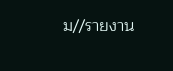ม//รายงาน